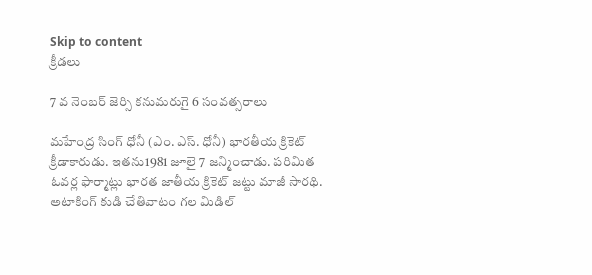Skip to content
క్రీడలు

7 వ నెంబర్ జెర్సి కనుమరుగై 6 సంవత్సరాలు

మహేంద్ర సింగ్ ధోనీ (ఎం. ఎస్. ధోనీ) భారతీయ క్రికెట్ క్రీడాకారుడు. ఇతను1981 జూలై 7 జన్మించాడు. పరిమిత ఓవర్ల ఫార్మాట్లు భారత జాతీయ క్రికెట్ జట్టు మాజీ సారథి. అటాకింగ్ కుడి చేతివాటం గల మిడిల్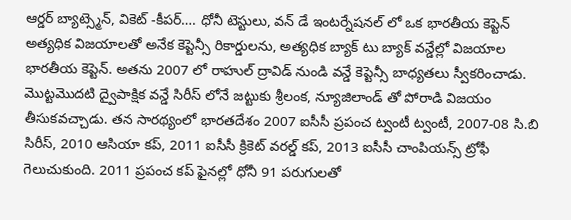ఆర్డర్ బ్యాట్స్మెన్, వికెట్ -కీపర్…. ధోనీ టెస్టులు, వన్ డే ఇంటర్నేషనల్ లో ఒక భారతీయ కెప్టెన్ అత్యధిక విజయాలతో అనేక కెప్టెన్సీ రికార్డులను, అత్యధిక బ్యాక్ టు బ్యాక్ వన్డేల్లో విజయాల భారతీయ కెప్టెన్. అతను 2007 లో రాహుల్ ద్రావిడ్ నుండి వన్డే కెప్టెన్సీ బాధ్యతలు స్వీకరించాడు. మొట్టమొదటి ద్వైపాక్షిక వన్డే సిరీస్ లోనే జట్టుకు శ్రీలంక, న్యూజిలాండ్ తో పోరాడి విజయం తీసుకవచ్చాడు. తన సారథ్యంలో భారతదేశం 2007 ఐసీసీ ప్రపంచ ట్వంటీ ట్వంటీ, 2007-08 సి.బి సిరీస్, 2010 ఆసియా కప్, 2011 ఐసీసీ క్రికెట్ వరల్డ్ కప్, 2013 ఐసీసీ చాంపియన్స్ ట్రోఫీ గెలుచుకుంది. 2011 ప్రపంచ కప్ ఫైనల్లో ధోనీ 91 పరుగులతో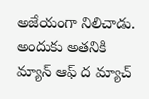అజేయంగా నిలిచాడు. అందుకు అతనికి మ్యాన్ ఆఫ్ ద మ్యాచ్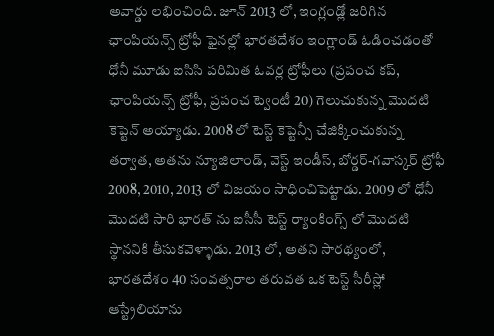అవార్డు లభించింది. జూన్ 2013 లో, ఇంగ్లండ్లో జరిగిన ఛాంపియన్స్ ట్రోఫీ ఫైనల్లో భారతదేశం ఇంగ్లాండ్ ఓడించడంతో ధోనీ మూడు ఐసిసి పరిమిత ఓవర్ల ట్రోఫీలు (ప్రపంచ కప్, ఛాంపియన్స్ ట్రోఫీ, ప్రపంచ ట్వెంటీ 20) గెలుచుకున్న మొదటి కెప్టెన్ అయ్యాడు. 2008 లో టెస్ట్ కెప్టెన్సీ చేజిక్కించుకున్న తర్వాత, అతను న్యూజిలాండ్, వెస్ట్ ఇండీస్, బోర్డర్-గవాస్కర్ ట్రోఫీ 2008, 2010, 2013 లో విజయం సాధించిపెట్టాడు. 2009 లో ధోనీ మొదటి సారి భారత్ ను ఐసీసీ టెస్ట్ ర్యాంకింగ్స్ లో మొదటి స్థాననికి తీసుకవెళ్ళాడు. 2013 లో, అతని సారథ్యంలో, భారతదేశం 40 సంవత్సరాల తరువత ఒక టెస్ట్ సీరీస్లో ఆస్ట్రేలియాను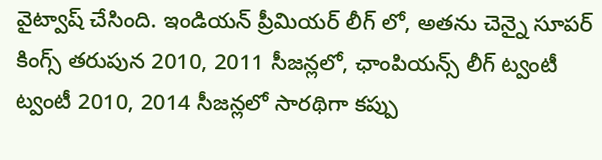వైట్వాష్ చేసింది. ఇండియన్ ప్రీమియర్ లీగ్ లో, అతను చెన్నై సూపర్ కింగ్స్ తరుపున 2010, 2011 సీజన్లలో, ఛాంపియన్స్ లీగ్ ట్వంటీ ట్వంటీ 2010, 2014 సీజన్లలో సారథిగా కప్పు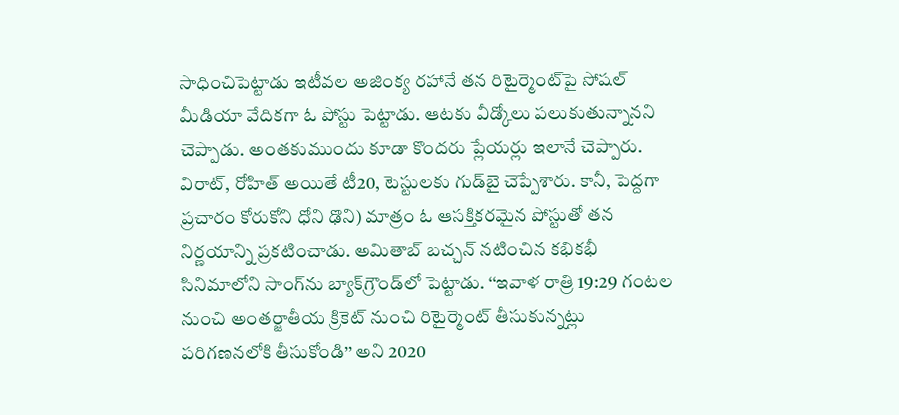సాధించిపెట్టాడు ఇటీవల అజింక్య రహానే తన రిటైర్మెంట్‌పై సోషల్ మీడియా వేదికగా ఓ పోస్టు పెట్టాడు. ఆటకు వీడ్కోలు పలుకుతున్నానని చెప్పాడు. అంతకుముందు కూడా కొందరు ప్లేయర్లు ఇలానే చెప్పారు. విరాట్, రోహిత్ అయితే టీ20, టెస్టులకు గుడ్‌బై చెప్పేశారు. కానీ, పెద్దగా ప్రచారం కోరుకోని ధోని ఢొని) మాత్రం ఓ ఆసక్తికరమైన పోస్టుతో తన నిర్ణయాన్ని ప్రకటించాడు. అమితాబ్‌ బచ్చన్ నటించిన కభికభీ సినిమాలోని సాంగ్‌ను బ్యాక్‌గ్రౌండ్‌లో పెట్టాడు. ‘‘ఇవాళ రాత్రి 19:29 గంటల నుంచి అంతర్జాతీయ క్రికెట్‌ నుంచి రిటైర్మెంట్‌ తీసుకున్నట్లు పరిగణనలోకి తీసుకోండి’’ అని 2020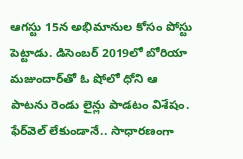ఆగస్టు 15న అభిమానుల కోసం పోస్టు పెట్టాడు. డిసెంబర్ 2019లో బోరియా మజుందార్‌తో ఓ షోలో ధోని ఆ పాటను రెండు లైన్లు పాడటం విశేషం. ఫేర్‌వెల్ లేకుండానే.. సాధారణంగా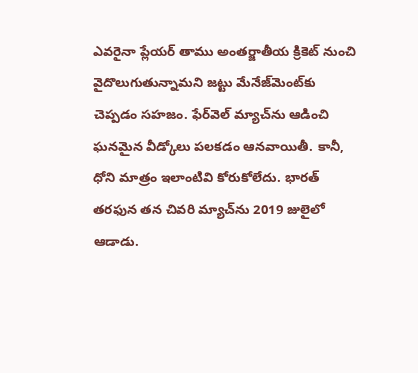ఎవరైనా ప్లేయర్‌ తాము అంతర్జాతీయ క్రికెట్‌ నుంచి వైదొలుగుతున్నామని జట్టు మేనేజ్‌మెంట్‌కు చెప్పడం సహజం. ఫేర్‌వెల్‌ మ్యాచ్‌ను ఆడించి ఘనమైన వీడ్కోలు పలకడం ఆనవాయితీ. కానీ, ధోని మాత్రం ఇలాంటివి కోరుకోలేదు. భారత్‌ తరఫున తన చివరి మ్యాచ్‌ను 2019 జులైలో ఆడాడు.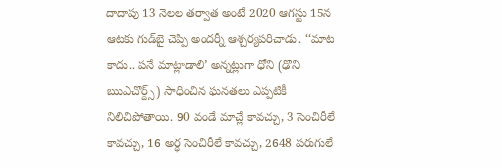దాదాపు 13 నెలల తర్వాత అంటే 2020 ఆగస్టు 15న ఆటకు గుడ్‌బై చెప్పి అందర్నీ ఆశ్చర్యపరిచాడు. ‘‘మాట కాదు.. పనే మాట్లాడాలి’ అన్నట్లుగా ధోని (ఢొని ఋఎచొర్ద్స్) సాధించిన ఘనతలు ఎప్పటికీ నిలిచిపోతాయి. 90 వండే మాచ్లే కావచ్చు, 3 సెంచిరీలే కావచ్చు, 16 అర్ధ సెంచిరీలే కావచ్చు, 2648 పరుగులే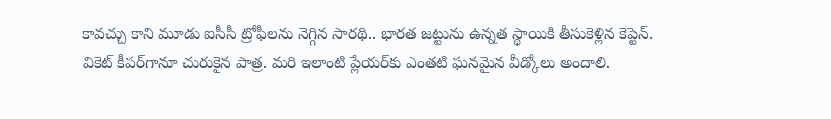కావచ్చు కాని మూడు ఐసీసీ ట్రోఫీలను నెగ్గిన సారథి.. భారత జట్టును ఉన్నత స్థాయికి తీసుకెళ్లిన కెప్టెన్‌. వికెట్ కీపర్‌గానూ చురుకైన పాత్ర. మరి ఇలాంటి ప్లేయర్‌కు ఎంతటి ఘనమైన వీడ్కోలు అందాలి.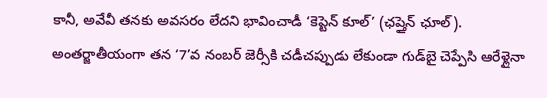కానీ, అవేవీ తనకు అవసరం లేదని భావించాడీ ‘కెప్టెన్ కూల్‌’ (ఛప్తైన్ ఛూల్). అంతర్జాతీయంగా తన ‘7’వ నంబర్‌ జెర్సీకి చడీచప్పుడు లేకుండా గుడ్‌బై చెప్పేసి ఆరేళ్లైనా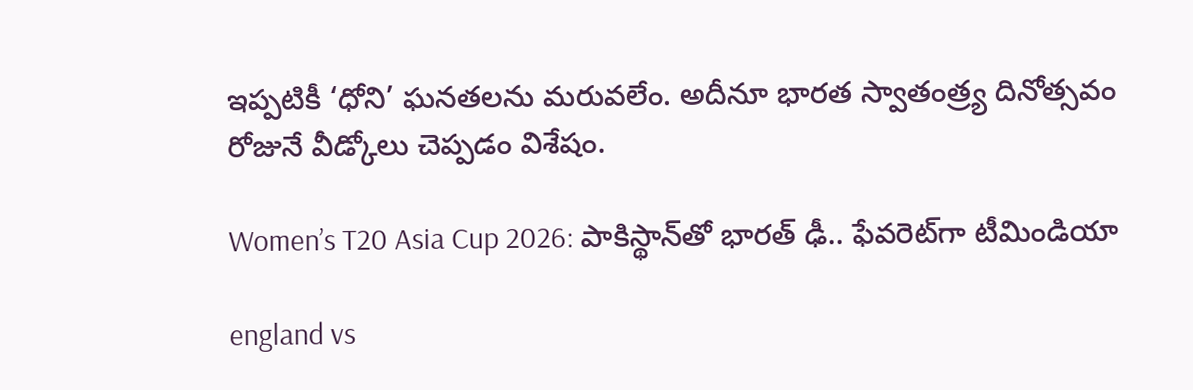ఇప్పటికీ ‘ధోని’ ఘనతలను మరువలేం. అదీనూ భారత స్వాతంత్ర్య దినోత్సవం రోజునే వీడ్కోలు చెప్పడం విశేషం.

Women’s T20 Asia Cup 2026: పాకిస్థాన్‌తో భారత్ ఢీ.. ఫేవరెట్‌గా టీమిండియా

england vs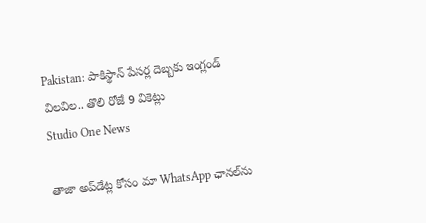Pakistan: పాకిస్థాన్ పేసర్ల దెబ్బకు ఇంగ్లండ్ విలవిల.. తొలి రోజే 9 వికెట్లు
Studio One News

తాజా అప్‌డేట్ల కోసం మా WhatsApp ఛానల్‌ను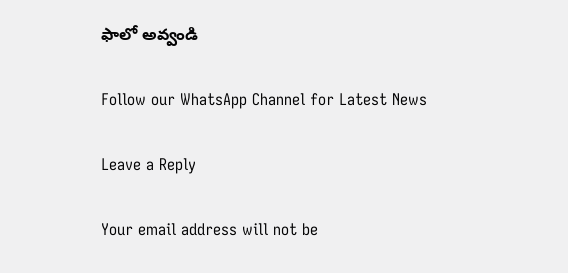ఫాలో అవ్వండి

Follow our WhatsApp Channel for Latest News

Leave a Reply

Your email address will not be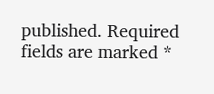published. Required fields are marked *